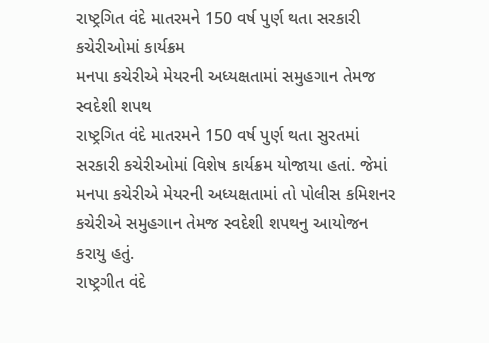રાષ્ટ્રગિત વંદે માતરમને 150 વર્ષ પુર્ણ થતા સરકારી કચેરીઓમાં કાર્યક્રમ
મનપા કચેરીએ મેયરની અધ્યક્ષતામાં સમુહગાન તેમજ સ્વદેશી શપથ
રાષ્ટ્રગિત વંદે માતરમને 150 વર્ષ પુર્ણ થતા સુરતમાં સરકારી કચેરીઓમાં વિશેષ કાર્યક્રમ યોજાયા હતાં. જેમાં મનપા કચેરીએ મેયરની અધ્યક્ષતામાં તો પોલીસ કમિશનર કચેરીએ સમુહગાન તેમજ સ્વદેશી શપથનુ આયોજન કરાયુ હતું.
રાષ્ટ્રગીત વંદે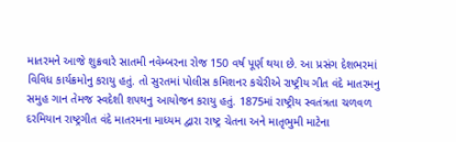માતરમને આજે શુક્રવારે સાતમી નવેમ્બરના રોજ 150 વર્ષ પૂર્ણ થયા છે. આ પ્રસંગ દેશભરમાં વિવિધ કાર્યક્રમોનુ કરાયુ હતું. તો સુરતમાં પોલીસ કમિશનર કચેરીએ રાષ્ટ્રીય ગીત વંદે માતરમનુ સમુહ ગાન તેમજ સ્વદેશી શપથનુ આયોજન કરાયુ હતું. 1875માં રાષ્ટ્રીય સ્વતંત્રતા ચળવળ દરમિયાન રાષ્ટ્રગીત વંદે માતરમના માધ્યમ દ્વારા રાષ્ટ્ર ચેતના અને માતૃભુમી માટેના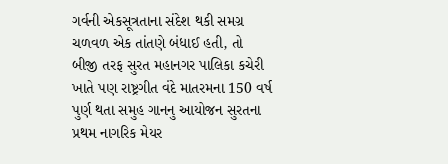ગર્વની એકસૂત્રતાના સંદેશ થકી સમગ્ર ચળવળ એક તાંતણે બંધાઈ હતી, તો બીજી તરફ સુરત મહાનગર પાલિકા કચેરી ખાતે પણ રાષ્ટ્રગીત વંદે માતરમના 150 વર્ષ પુર્ણ થતા સમુહ ગાનનુ આયોજન સુરતના પ્રથમ નાગરિક મેયર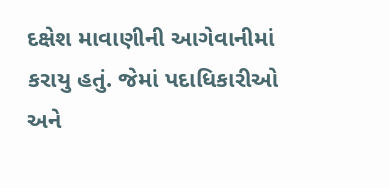દક્ષેશ માવાણીની આગેવાનીમાં કરાયુ હતું. જેમાં પદાધિકારીઓ અને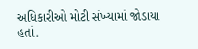અધિકારીઓ મોટી સંખ્યામાં જોડાયા હતાં.